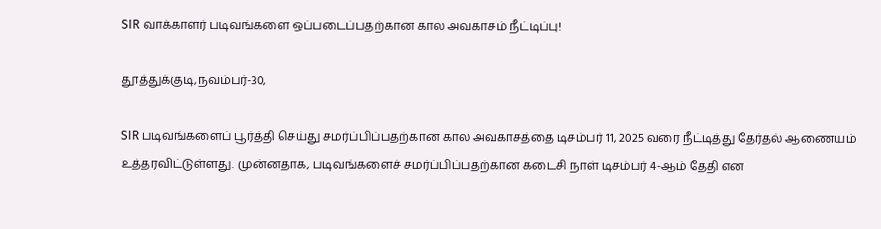SIR வாக்காளர் படிவங்களை ஒப்படைப்பதற்கான கால அவகாசம் நீட்டிப்பு!

தூத்துக்குடி,நவம்பர்-30,

SIR படிவங்களைப் பூர்த்தி செய்து சமர்ப்பிப்பதற்கான கால அவகாசத்தை டிசம்பர் 11, 2025 வரை நீட்டித்து தேர்தல் ஆணையம் உத்தரவிட்டுள்ளது. முன்னதாக, படிவங்களைச் சமர்ப்பிப்பதற்கான கடைசி நாள் டிசம்பர் 4-ஆம் தேதி என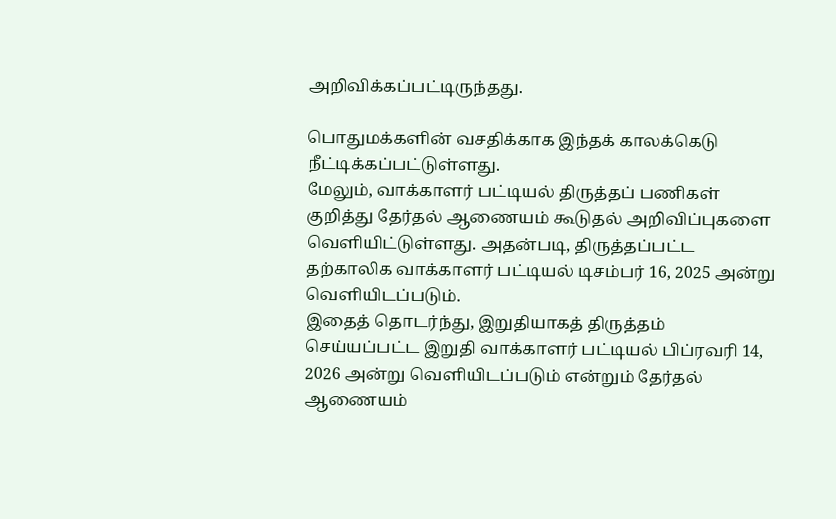அறிவிக்கப்பட்டிருந்தது.

பொதுமக்களின் வசதிக்காக இந்தக் காலக்கெடு நீட்டிக்கப்பட்டுள்ளது.
மேலும், வாக்காளர் பட்டியல் திருத்தப் பணிகள் குறித்து தேர்தல் ஆணையம் கூடுதல் அறிவிப்புகளை வெளியிட்டுள்ளது. அதன்படி, திருத்தப்பட்ட தற்காலிக வாக்காளர் பட்டியல் டிசம்பர் 16, 2025 அன்று வெளியிடப்படும்.
இதைத் தொடர்ந்து, இறுதியாகத் திருத்தம் செய்யப்பட்ட இறுதி வாக்காளர் பட்டியல் பிப்ரவரி 14, 2026 அன்று வெளியிடப்படும் என்றும் தேர்தல் ஆணையம்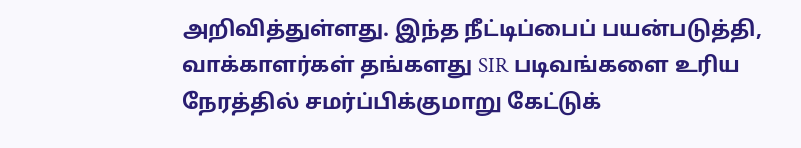அறிவித்துள்ளது. இந்த நீட்டிப்பைப் பயன்படுத்தி, வாக்காளர்கள் தங்களது SIR படிவங்களை உரிய நேரத்தில் சமர்ப்பிக்குமாறு கேட்டுக்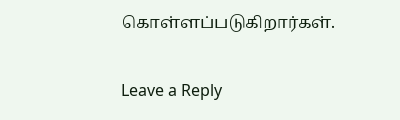கொள்ளப்படுகிறார்கள்.

Leave a Reply